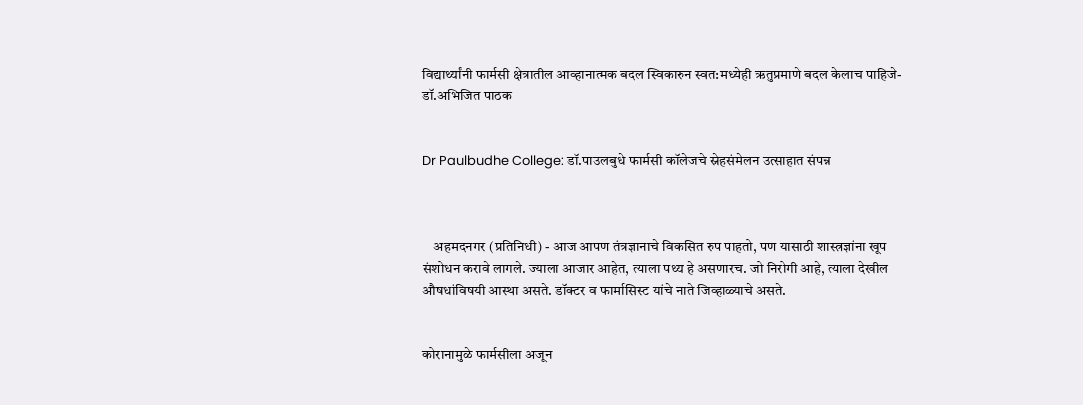विद्यार्थ्यांनी फार्मसी क्षेत्रातील आव्हानात्मक बदल स्विकारुन स्वत:मध्येही ऋतुप्रमाणे बदल केलाच पाहिजे-डॉ.अभिजित पाठक


Dr Paulbudhe College: डॉ.पाउलबुधे फार्मसी कॉलेजचे स्नेहसंमेलन उत्साहात संपन्न



    अहमदनगर (प्रतिनिधी) - आज आपण तंत्रज्ञानाचे विकसित रुप पाहतो, पण यासाठी शास्त्रज्ञांना खूप संशोधन करावे लागले. ज्याला आजार आहेत, त्याला पथ्य हे असणारच. जो निरोगी आहे, त्याला देखील औषधांविषयी आस्था असते. डॉक्टर व फार्मासिस्ट यांचे नाते जिव्हाळ्याचे असते.


कोरानामुळे फार्मसीला अजून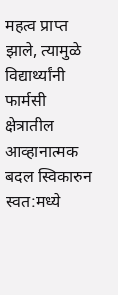महत्व प्राप्त झाले, त्यामुळे विद्यार्थ्यांनी फार्मसी क्षेत्रातील आव्हानात्मक बदल स्विकारुन स्वत:मध्ये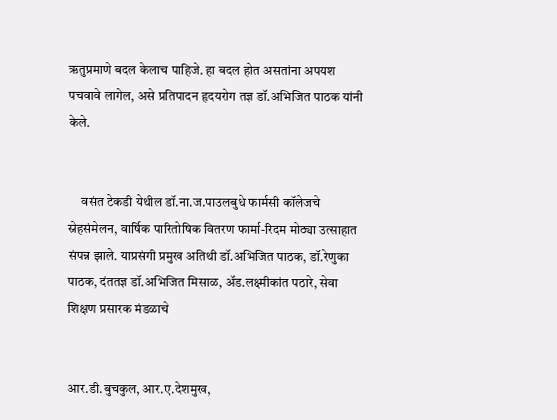ऋतुप्रमाणे बदल केलाच पाहिजे. हा बदल होत असतांना अपयश पचवावे लागेल, असे प्रतिपादन हृदयरोग तज्ञ डॉ.अभिजित पाठक यांनी केले.


     वसंत टेकडी येथील डॉ.ना.ज.पाउलबुधे फार्मसी कॉलेजचे स्नेहसंमेलन, वार्षिक पारितोषिक वितरण फार्मा-रिदम मोठ्या उत्साहात संपन्न झाले. याप्रसंगी प्रमुख अतिथी डॉ.अभिजित पाठक, डॉ.रेणुका पाठक, दंततज्ञ डॉ.अभिजित मिसाळ, अ‍ॅड.लक्ष्मीकांत पठारे, सेवा शिक्षण प्रसारक मंडळाचे


आर.डी.बुचकुल, आर.ए.देशमुख,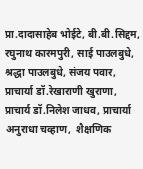प्रा.दादासाहेब भोईटे, बी.बी.सिद्दम, रघुनाथ कारमपुरी, साई पाउलबुधे, श्रद्धा पाउलबुधे, संजय पवार, प्राचार्या डॉ.रेखाराणी खुराणा, प्राचार्य डॉ.निलेश जाधव, प्राचार्या अनुराधा चव्हाण,  शैक्षणिक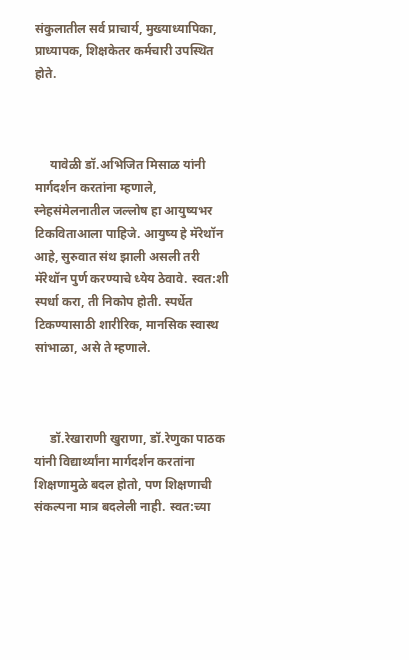संकुलातील सर्व प्राचार्य, मुख्याध्यापिका, प्राध्यापक, शिक्षकेतर कर्मचारी उपस्थित होते.



     यावेळी डॉ.अभिजित मिसाळ यांनी मार्गदर्शन करतांना म्हणाले, स्नेहसंमेलनातील जल्लोष हा आयुष्यभर टिकविताआला पाहिजे. आयुष्य हे मॅरेथॉन आहे, सुरुवात संथ झाली असली तरी मॅरेथॉन पुर्ण करण्याचे ध्येय ठेवावे. स्वत:शी स्पर्धा करा, ती निकोप होती. स्पर्धेत टिकण्यासाठी शारीरिक, मानसिक स्वास्थ सांभाळा, असे ते म्हणाले.



     डॉ.रेखाराणी खुराणा, डॉ.रेणुका पाठक यांनी विद्यार्थ्यांना मार्गदर्शन करतांना शिक्षणामुळे बदल होतो, पण शिक्षणाची संकल्पना मात्र बदलेली नाही. स्वत:च्या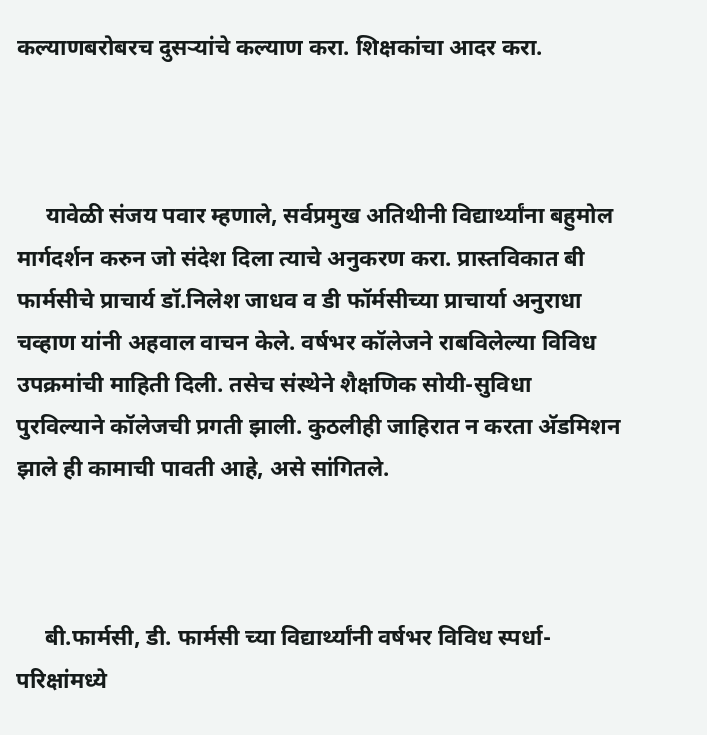कल्याणबरोबरच दुसर्‍यांचे कल्याण करा. शिक्षकांचा आदर करा.



     यावेळी संजय पवार म्हणाले, सर्वप्रमुख अतिथीनी विद्यार्थ्यांना बहुमोल मार्गदर्शन करुन जो संदेश दिला त्याचे अनुकरण करा. प्रास्तविकात बी फार्मसीचे प्राचार्य डॉ.निलेश जाधव व डी फॉर्मसीच्या प्राचार्या अनुराधा चव्हाण यांनी अहवाल वाचन केले. वर्षभर कॉलेजने राबविलेल्या विविध उपक्रमांची माहिती दिली. तसेच संस्थेने शैक्षणिक सोयी-सुविधा पुरविल्याने कॉलेजची प्रगती झाली. कुठलीही जाहिरात न करता अ‍ॅडमिशन झाले ही कामाची पावती आहे, असे सांगितले.



     बी.फार्मसी, डी. फार्मसी च्या विद्यार्थ्यांनी वर्षभर विविध स्पर्धा-परिक्षांमध्ये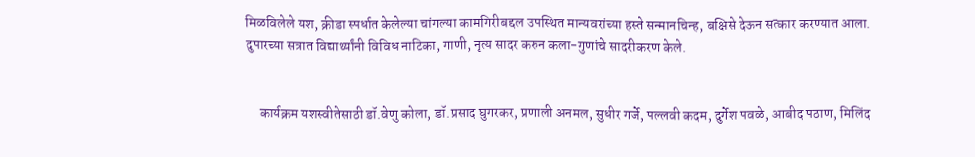मिळविलेले यश, क्रीडा स्पर्धात केलेल्या चांगल्या कामगिरीबद्दल उपस्थित मान्यवरांच्या हस्ते सन्मानचिन्ह, बक्षिसे देऊन सत्कार करण्यात आला. दुपारच्या सत्रात विद्यार्थ्यांनी विविध नाटिका, गाणी, नृत्य सादर करुन कला-गुणांचे सादरीकरण केले.


     कार्यक्रम यशस्वीतेसाठी डॉ.वेणु कोला, डॉ.प्रसाद घुगरकर, प्रणाली अनमल, सुधीर गर्जे, पल्लवी कदम, दुर्गेश पवळे, आबीद पठाण, मिलिंद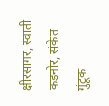क्षीरसागर, स्वाती कडनोर, संकेत गुंटूक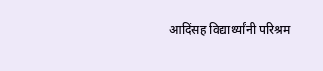आदिंसह विद्यार्थ्यांनी परिश्रम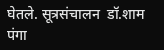घेतले. सूत्रसंचालन  डॉ.शाम पंगा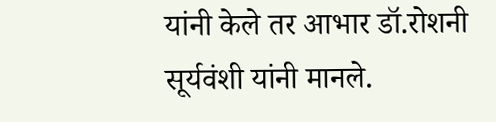यांनी केले तर आभार डॉ.रोशनी सूर्यवंशी यांनी मानले.